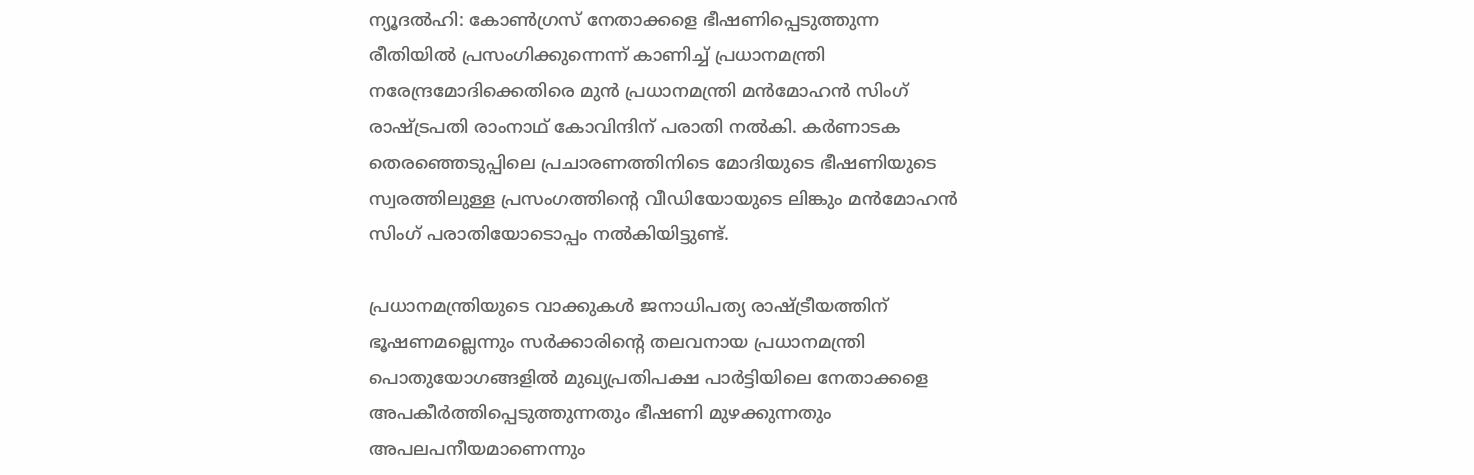ന്യൂദല്‍ഹി: കോണ്‍ഗ്രസ് നേതാക്കളെ ഭീഷണിപ്പെടുത്തുന്ന രീതിയില്‍ പ്രസംഗിക്കുന്നെന്ന് കാണിച്ച് പ്രധാനമന്ത്രി നരേന്ദ്രമോദിക്കെതിരെ മുന്‍ പ്രധാനമന്ത്രി മന്‍മോഹന്‍ സിംഗ് രാഷ്ട്രപതി രാംനാഥ് കോവിന്ദിന് പരാതി നല്‍കി. കര്‍ണാടക തെരഞ്ഞെടുപ്പിലെ പ്രചാരണത്തിനിടെ മോദിയുടെ ഭീഷണിയുടെ സ്വരത്തിലുള്ള പ്രസംഗത്തിന്റെ വീഡിയോയുടെ ലിങ്കും മന്‍മോഹന്‍ സിംഗ് പരാതിയോടൊപ്പം നല്‍കിയിട്ടുണ്ട്.

പ്രധാനമന്ത്രിയുടെ വാക്കുകള്‍ ജനാധിപത്യ രാഷ്ട്രീയത്തിന് ഭൂഷണമല്ലെന്നും സര്‍ക്കാരിന്റെ തലവനായ പ്രധാനമന്ത്രി പൊതുയോഗങ്ങളില്‍ മുഖ്യപ്രതിപക്ഷ പാര്‍ട്ടിയിലെ നേതാക്കളെ അപകീര്‍ത്തിപ്പെടുത്തുന്നതും ഭീഷണി മുഴക്കുന്നതും അപലപനീയമാണെന്നും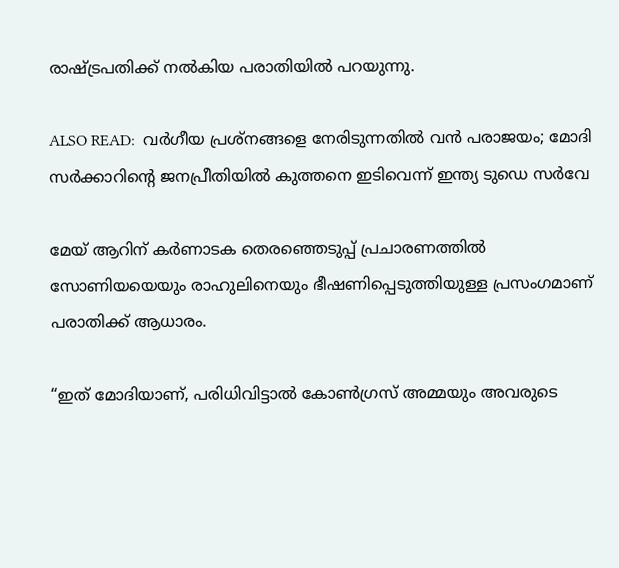രാഷ്ട്രപതിക്ക് നല്‍കിയ പരാതിയില്‍ പറയുന്നു.

ALSO READ:  വര്‍ഗീയ പ്രശ്നങ്ങളെ നേരിടുന്നതില്‍ വന്‍ പരാജയം; മോദി സര്‍ക്കാറിന്റെ ജനപ്രീതിയില്‍ കുത്തനെ ഇടിവെന്ന് ഇന്ത്യ ടുഡെ സര്‍വേ

മേയ് ആറിന് കര്‍ണാടക തെരഞ്ഞെടുപ്പ് പ്രചാരണത്തില്‍ സോണിയയെയും രാഹുലിനെയും ഭീഷണിപ്പെടുത്തിയുള്ള പ്രസംഗമാണ് പരാതിക്ക് ആധാരം.

“ഇത് മോദിയാണ്, പരിധിവിട്ടാല്‍ കോണ്‍ഗ്രസ് അമ്മയും അവരുടെ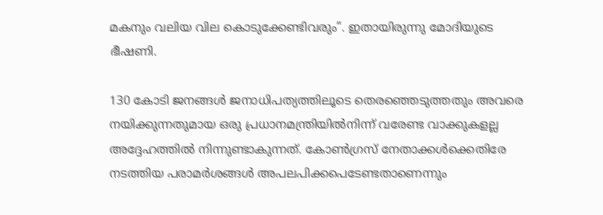മകനും വലിയ വില കൊടുക്കേണ്ടിവരും”. ഇതായിരുന്നു മോദിയുടെ ഭീഷണി.

130 കോടി ജനങ്ങള്‍ ജനാധിപത്യത്തിലൂടെ തെരഞ്ഞെടുത്തതും അവരെ നയിക്കുന്നതുമായ ഒരു പ്രധാനമന്ത്രിയില്‍നിന്ന് വരേണ്ട വാക്കുകളല്ല അദ്ദേഹത്തില്‍ നിന്നുണ്ടാകുന്നത്. കോണ്‍ഗ്രസ് നേതാക്കള്‍ക്കെതിരേ നടത്തിയ പരാമര്‍ശങ്ങള്‍ അപലപിക്കപെടേണ്ടതാണെന്നും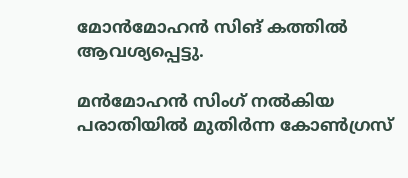മോന്‍മോഹന്‍ സിങ് കത്തില്‍ ആവശ്യപ്പെട്ടു.

മന്‍മോഹന്‍ സിംഗ് നല്‍കിയ പരാതിയില്‍ മുതിര്‍ന്ന കോണ്‍ഗ്രസ്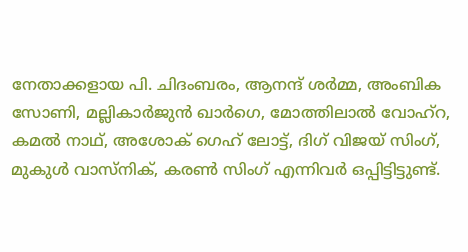നേതാക്കളായ പി. ചിദംബരം, ആനന്ദ് ശര്‍മ്മ, അംബിക സോണി, മല്ലികാര്‍ജുന്‍ ഖാര്‍ഗെ, മോത്തിലാല്‍ വോഹ്‌റ, കമല്‍ നാഥ്, അശോക് ഗെഹ് ലോട്ട്, ദിഗ് വിജയ് സിംഗ്, മുകുള്‍ വാസ്‌നിക്, കരണ്‍ സിംഗ് എന്നിവര്‍ ഒപ്പിട്ടിട്ടുണ്ട്.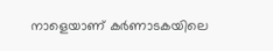നാളെയാണ് കര്‍ണാടകയിലെ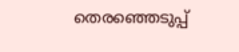തെരഞ്ഞെടുപ്പ്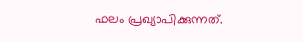ഫലം പ്രഖ്യാപിക്കുന്നത്.